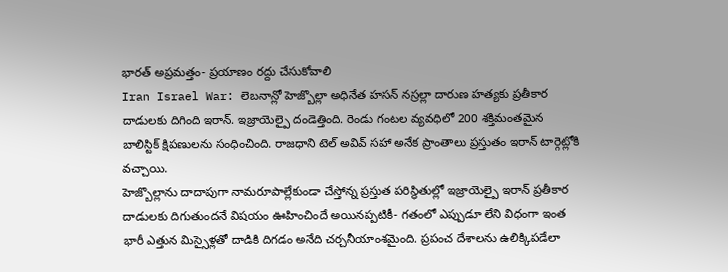భారత్ అప్రమత్తం- ప్రయాణం రద్దు చేసుకోవాలి
Iran Israel War: లెబనాన్లో హెజ్బొల్లా అధినేత హసన్ నస్రల్లా దారుణ హత్యకు ప్రతీకార దాడులకు దిగింది ఇరాన్. ఇజ్రాయెల్పై దండెత్తింది. రెండు గంటల వ్యవధిలో 200 శక్తిమంతమైన బాలిస్టిక్ క్షిపణులను సంధించింది. రాజధాని టెల్ అవివ్ సహా అనేక ప్రాంతాలు ప్రస్తుతం ఇరాన్ టార్గెట్లోకి వచ్చాయి.
హెజ్బొల్లాను దాదాపుగా నామరూపాల్లేకుండా చేస్తోన్న ప్రస్తుత పరిస్థితుల్లో ఇజ్రాయెల్పై ఇరాన్ ప్రతీకార దాడులకు దిగుతుందనే విషయం ఊహించిందే అయినప్పటికీ- గతంలో ఎప్పుడూ లేని విధంగా ఇంత భారీ ఎత్తున మిస్సైళ్లతో దాడికి దిగడం అనేది చర్చనీయాంశమైంది. ప్రపంచ దేశాలను ఉలిక్కిపడేలా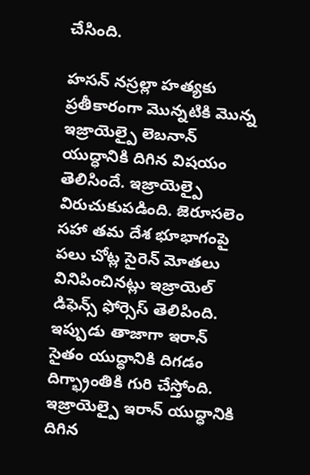చేసింది.

హసన్ నస్రల్లా హత్యకు ప్రతీకారంగా మొన్నటికి మొన్న ఇజ్రాయెల్పై లెబనాన్ యుద్ధానికి దిగిన విషయం తెలిసిందే. ఇజ్రాయెల్పై విరుచుకుపడింది. జెరూసలెం సహా తమ దేశ భూభాగంపై పలు చోట్ల సైరెన్ మోతలు వినిపించినట్లు ఇజ్రాయెల్ డిఫెన్స్ ఫోర్సెస్ తెలిపింది. ఇప్పుడు తాజాగా ఇరాన్ సైతం యుద్ధానికి దిగడం దిగ్భ్రాంతికి గురి చేస్తోంది.
ఇజ్రాయెల్పై ఇరాన్ యుద్ధానికి దిగిన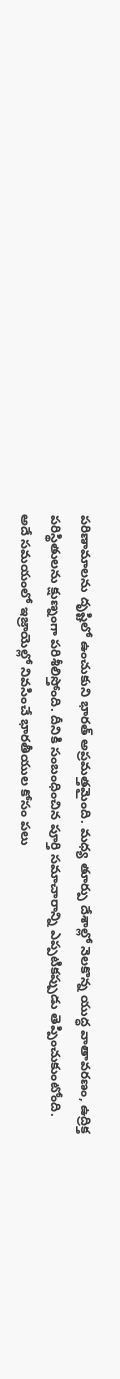పరిణామాలను దృష్టిలో ఉంచుకుని భారత్ అప్రమత్తమైంది. మధ్య తూర్పు దేశాల్లో నెలకొన్న యుద్ధ వాతావరణం, ఉద్రిక్త పరిస్థితులను క్షుణ్నంగా పరిశీలిస్తోంది. దీనికి సంబంధించిన పూర్తి సమాచారాన్ని ఎప్పటికప్పుడు తెప్పించుకుంటోంది.
అదే సమయంలో ఇజ్రాయెల్లో నివసించే భారతీయుల కోసం పలు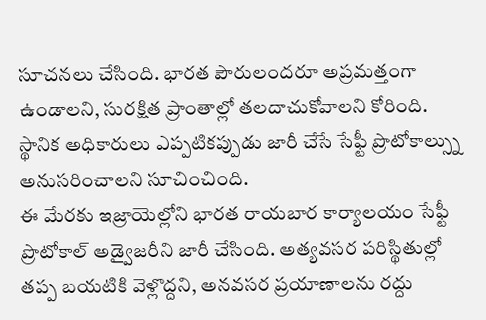సూచనలు చేసింది. భారత పౌరులందరూ అప్రమత్తంగా ఉండాలని, సురక్షిత ప్రాంతాల్లో తలదాచుకోవాలని కోరింది. స్థానిక అధికారులు ఎప్పటికప్పుడు జారీ చేసే సేఫ్టీ ప్రొటోకాల్స్ను అనుసరించాలని సూచించింది.
ఈ మేరకు ఇజ్రాయెల్లోని భారత రాయబార కార్యాలయం సేఫ్టీ ప్రొటోకాల్ అడ్వైజరీని జారీ చేసింది. అత్యవసర పరిస్థితుల్లో తప్ప బయటికి వెళ్లొద్దని, అనవసర ప్రయాణాలను రద్దు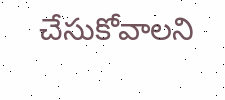చేసుకోవాలని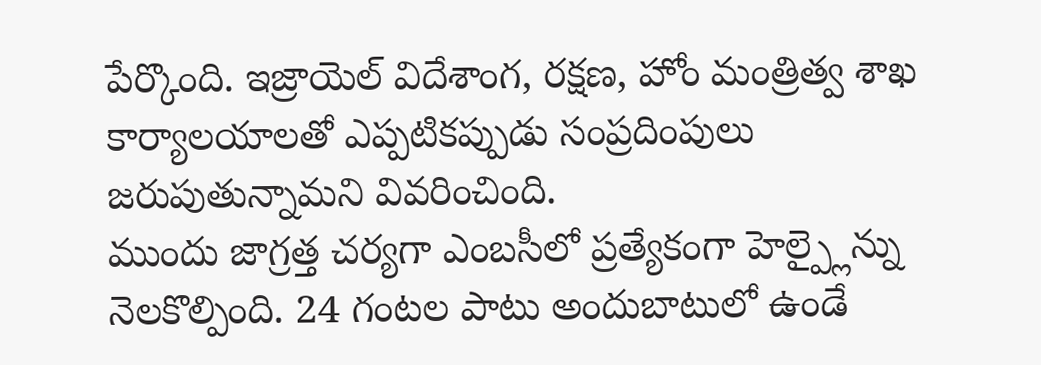పేర్కొంది. ఇజ్రాయెల్ విదేశాంగ, రక్షణ, హోం మంత్రిత్వ శాఖ కార్యాలయాలతో ఎప్పటికప్పుడు సంప్రదింపులు జరుపుతున్నామని వివరించింది.
ముందు జాగ్రత్త చర్యగా ఎంబసీలో ప్రత్యేకంగా హెల్ప్లైన్ను నెలకొల్పింది. 24 గంటల పాటు అందుబాటులో ఉండే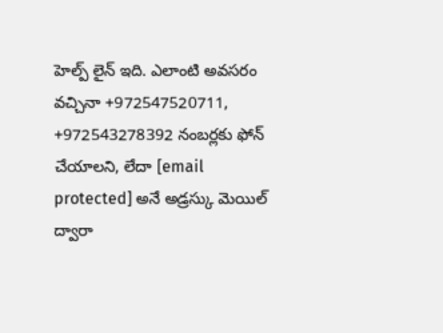హెల్ప్ లైన్ ఇది. ఎలాంటి అవసరం వచ్చినా +972547520711, +972543278392 నంబర్లకు ఫోన్ చేయాలని, లేదా [email protected] అనే అడ్రస్కు మెయిల్ ద్వారా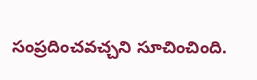సంప్రదించవచ్చని సూచించింది.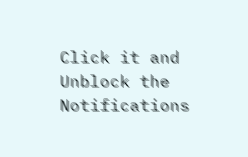Click it and Unblock the Notifications